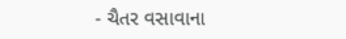- ચૈતર વસાવાના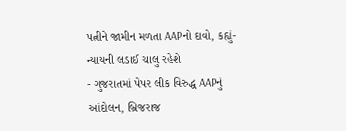પત્નીને જામીન મળતા AAPનો દાવો, કહ્યું- ન્યાયની લડાઈ ચાલુ રહેશે
- ગુજરાતમાં પેપર લીક વિરુદ્ધ AAPનું આંદોલન, બ્રિજરાજ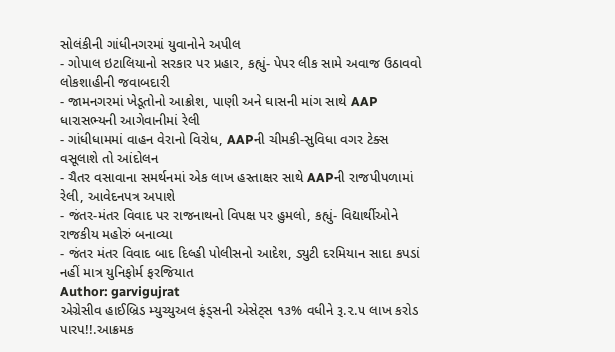સોલંકીની ગાંધીનગરમાં યુવાનોને અપીલ
- ગોપાલ ઇટાલિયાનો સરકાર પર પ્રહાર, કહ્યું- પેપર લીક સામે અવાજ ઉઠાવવો લોકશાહીની જવાબદારી
- જામનગરમાં ખેડૂતોનો આક્રોશ, પાણી અને ઘાસની માંગ સાથે AAP ધારાસભ્યની આગેવાનીમાં રેલી
- ગાંધીધામમાં વાહન વેરાનો વિરોધ, AAPની ચીમકી-સુવિધા વગર ટેક્સ વસૂલાશે તો આંદોલન
- ચૈતર વસાવાના સમર્થનમાં એક લાખ હસ્તાક્ષર સાથે AAPની રાજપીપળામાં રેલી, આવેદનપત્ર અપાશે
- જંતર-મંતર વિવાદ પર રાજનાથનો વિપક્ષ પર હુમલો, કહ્યું- વિદ્યાર્થીઓને રાજકીય મહોરું બનાવ્યા
- જંતર મંતર વિવાદ બાદ દિલ્હી પોલીસનો આદેશ, ડ્યુટી દરમિયાન સાદા કપડાં નહીં માત્ર યુનિફોર્મ ફરજિયાત
Author: garvigujrat
એગ્રેસીવ હાઈબ્રિડ મ્યુચ્યુઅલ ફંડ્સની એસેટ્સ ૧૩% વધીને રૂ.૨.૫ લાખ કરોડ પારપ!!.આક્રમક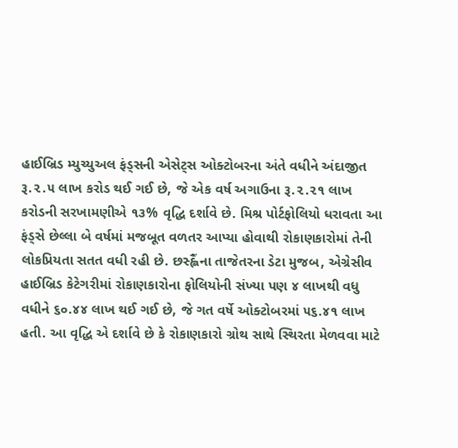હાઈબ્રિડ મ્યુચ્યુઅલ ફંડ્સની એસેટ્સ ઓક્ટોબરના અંતે વધીને અંદાજીત રૂ.૨.૫ લાખ કરોડ થઈ ગઈ છે, જે એક વર્ષ અગાઉના રૂ.૨.૨૧ લાખ કરોડની સરખામણીએ ૧૩% વૃદ્ધિ દર્શાવે છે. મિશ્ર પોર્ટફોલિયો ધરાવતા આ ફંડ્સે છેલ્લા બે વર્ષમાં મજબૂત વળતર આપ્યા હોવાથી રોકાણકારોમાં તેની લોકપ્રિયતા સતત વધી રહી છે. છસ્હ્લૈંના તાજેતરના ડેટા મુજબ, એગ્રેસીવ હાઈબ્રિડ કેટેગરીમાં રોકાણકારોના ફોલિયોની સંખ્યા પણ ૪ લાખથી વધુ વધીને ૬૦.૪૪ લાખ થઈ ગઈ છે, જે ગત વર્ષે ઓક્ટોબરમાં ૫૬.૪૧ લાખ હતી. આ વૃદ્ધિ એ દર્શાવે છે કે રોકાણકારો ગ્રોથ સાથે સ્થિરતા મેળવવા માટે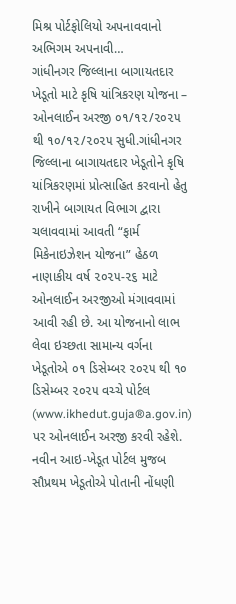મિશ્ર પોર્ટફોલિયો અપનાવવાનો અભિગમ અપનાવી…
ગાંધીનગર જિલ્લાના બાગાયતદાર ખેડૂતો માટે કૃષિ યાંત્રિકરણ યોજના – ઓનલાઈન અરજી ૦૧/૧૨/૨૦૨૫ થી ૧૦/૧૨/૨૦૨૫ સુધી.ગાંધીનગર જિલ્લાના બાગાયતદાર ખેડૂતોને કૃષિ યાંત્રિકરણમાં પ્રોત્સાહિત કરવાનો હેતુ રાખીને બાગાયત વિભાગ દ્વારા ચલાવવામાં આવતી “ફાર્મ મિકેનાઇઝેશન યોજના” હેઠળ નાણાકીય વર્ષ ૨૦૨૫-૨૬ માટે ઓનલાઈન અરજીઓ મંગાવવામાં આવી રહી છે. આ યોજનાનો લાભ લેવા ઇચ્છતા સામાન્ય વર્ગના ખેડૂતોએ ૦૧ ડિસેમ્બર ૨૦૨૫ થી ૧૦ ડિસેમ્બર ૨૦૨૫ વચ્ચે પોર્ટલ (www.ikhedut.guja®a.gov.in) પર ઓનલાઈન અરજી કરવી રહેશે. નવીન આઇ-ખેડૂત પોર્ટલ મુજબ સૌપ્રથમ ખેડૂતોએ પોતાની નોંધણી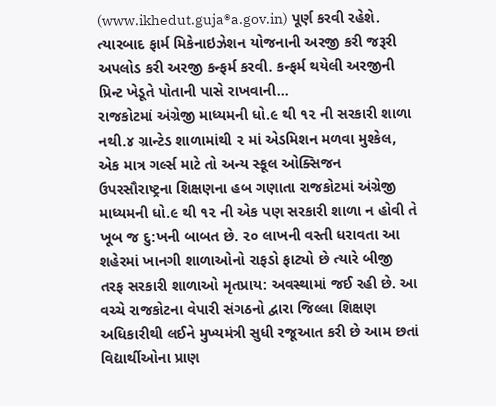(www.ikhedut.guja®a.gov.in) પૂર્ણ કરવી રહેશે. ત્યારબાદ ફાર્મ મિકેનાઇઝેશન યોજનાની અરજી કરી જરૂરી અપલોડ કરી અરજી કન્ફર્મ કરવી. કન્ફર્મ થયેલી અરજીની પ્રિન્ટ ખેડૂતે પોતાની પાસે રાખવાની…
રાજકોટમાં અંગ્રેજી માધ્યમની ધો.૯ થી ૧૨ ની સરકારી શાળા નથી.૪ ગ્રાન્ટેડ શાળામાંથી ૨ માં એડમિશન મળવા મુશ્કેલ, એક માત્ર ગર્લ્સ માટે તો અન્ય સ્કૂલ ઓક્સિજન ઉપરસૌરાષ્ટ્રના શિક્ષણના હબ ગણાતા રાજકોટમાં અંગ્રેજી માધ્યમની ધો.૯ થી ૧૨ ની એક પણ સરકારી શાળા ન હોવી તે ખૂબ જ દુ:ખની બાબત છે. ૨૦ લાખની વસ્તી ધરાવતા આ શહેરમાં ખાનગી શાળાઓનો રાફડો ફાટ્યો છે ત્યારે બીજી તરફ સરકારી શાળાઓ મૃતપ્રાય: અવસ્થામાં જઈ રહી છે. આ વચ્ચે રાજકોટના વેપારી સંગઠનો દ્વારા જિલ્લા શિક્ષણ અધિકારીથી લઈને મુખ્યમંત્રી સુધી રજૂઆત કરી છે આમ છતાં વિદ્યાર્થીઓના પ્રાણ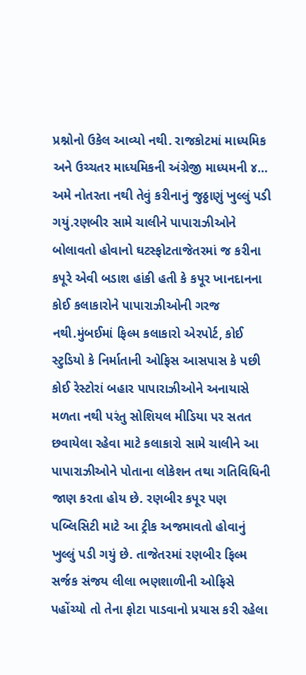પ્રશ્નોનો ઉકેલ આવ્યો નથી. રાજકોટમાં માધ્યમિક અને ઉચ્ચતર માધ્યમિકની અંગ્રેજી માધ્યમની ૪…
અમે નોતરતા નથી તેવું કરીનાનું જુઠ્ઠાણું ખુલ્લું પડી ગયું.રણબીર સામે ચાલીને પાપારાઝીઓને બોલાવતો હોવાનો ઘટસ્ફોટતાજેતરમાં જ કરીના કપૂરે એવી બડાશ હાંકી હતી કે કપૂર ખાનદાનના કોઈ કલાકારોને પાપારાઝીઓની ગરજ નથી.મુંબઈમાં ફિલ્મ કલાકારો એરપોર્ટ, કોઈ સ્ટુડિયો કે નિર્માતાની ઓફિસ આસપાસ કે પછી કોઈ રેસ્ટોરાં બહાર પાપારાઝીઓને અનાયાસે મળતા નથી પરંતુ સોશિયલ મીડિયા પર સતત છવાયેલા રહેવા માટે કલાકારો સામે ચાલીને આ પાપારાઝીઓને પોતાના લોકેશન તથા ગતિવિધિની જાણ કરતા હોય છે. રણબીર કપૂર પણ પબ્લિસિટી માટે આ ટ્રીક અજમાવતો હોવાનું ખુલ્લું પડી ગયું છે. તાજેતરમાં રણબીર ફિલ્મ સર્જક સંજય લીલા ભણશાળીની ઓફિસે પહોંચ્યો તો તેના ફોટા પાડવાનો પ્રયાસ કરી રહેલા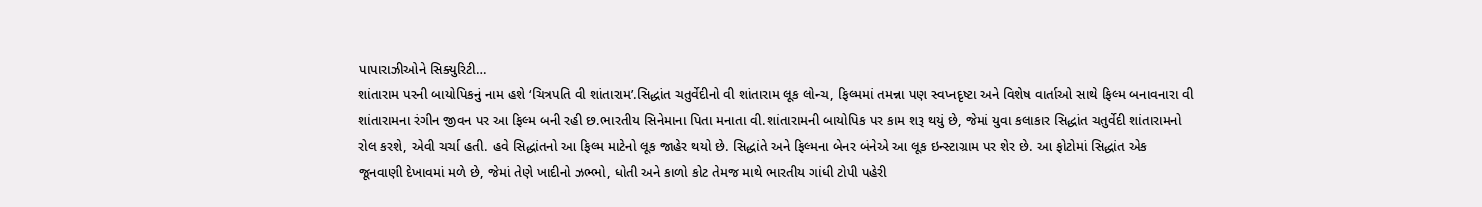પાપારાઝીઓને સિક્યુરિટી…
શાંતારામ પરની બાયોપિકનું નામ હશે ‘ચિત્રપતિ વી શાંતારામ’.સિદ્ધાંત ચતુર્વેદીનો વી શાંતારામ લૂક લોન્ચ, ફિલ્મમાં તમન્ના પણ સ્વપ્નદૃષ્ટા અને વિશેષ વાર્તાઓ સાથે ફિલ્મ બનાવનારા વી શાંતારામના રંગીન જીવન પર આ ફિલ્મ બની રહી છ.ભારતીય સિનેમાના પિતા મનાતા વી.શાંતારામની બાયોપિક પર કામ શરૂ થયું છે, જેમાં યુવા કલાકાર સિદ્ધાંત ચતુર્વેદી શાંતારામનો રોલ કરશે, એવી ચર્ચા હતી. હવે સિદ્ધાંતનો આ ફિલ્મ માટેનો લૂક જાહેર થયો છે. સિદ્ધાંતે અને ફિલ્મના બેનર બંનેએ આ લૂક ઇન્સ્ટાગ્રામ પર શેર છે. આ ફોટોમાં સિદ્ધાંત એક જૂનવાણી દેખાવમાં મળે છે, જેમાં તેણે ખાદીનો ઝભ્ભો, ધોતી અને કાળો કોટ તેમજ માથે ભારતીય ગાંધી ટોપી પહેરી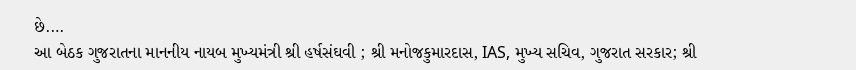છે.…
આ બેઠક ગુજરાતના માનનીય નાયબ મુખ્યમંત્રી શ્રી હર્ષસંઘવી ; શ્રી મનોજકુમારદાસ, IAS, મુખ્ય સચિવ, ગુજરાત સરકાર; શ્રી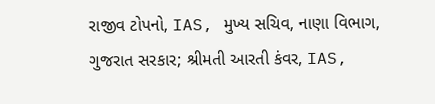રાજીવ ટોપનો, IAS, મુખ્ય સચિવ, નાણા વિભાગ, ગુજરાત સરકાર; શ્રીમતી આરતી કંવર, IAS,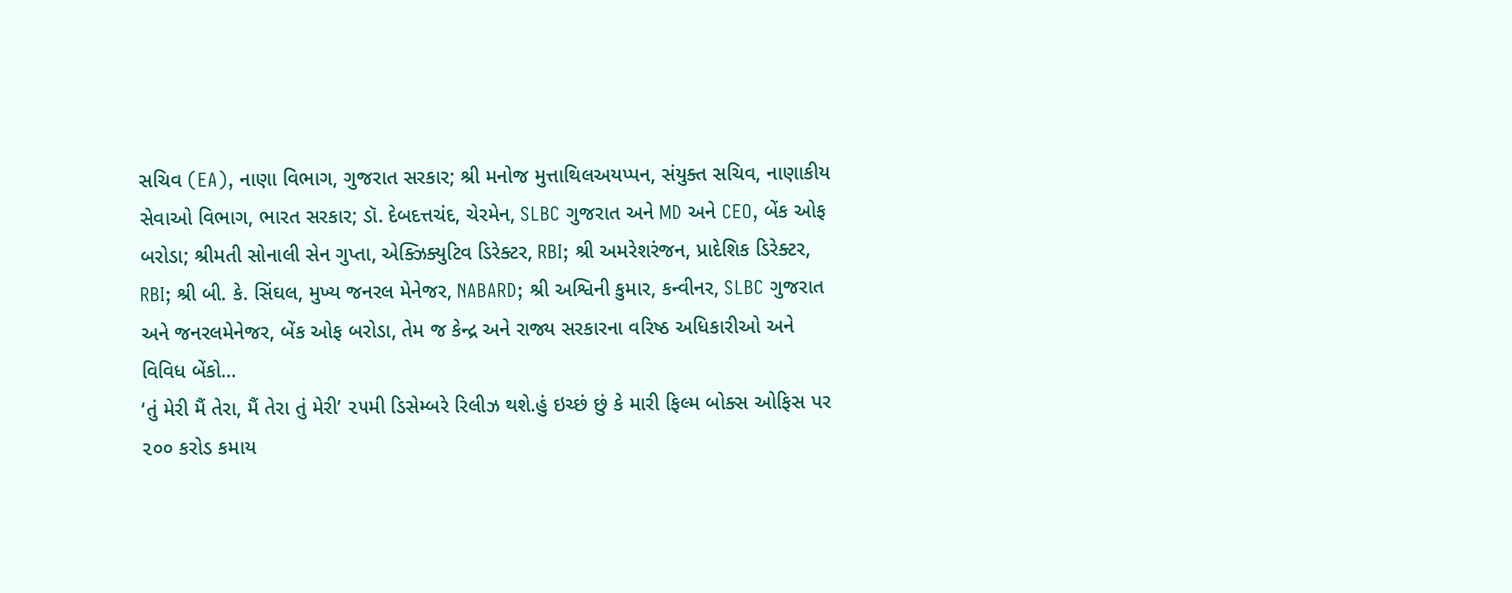સચિવ (EA), નાણા વિભાગ, ગુજરાત સરકાર; શ્રી મનોજ મુત્તાથિલઅયપ્પન, સંયુક્ત સચિવ, નાણાકીય સેવાઓ વિભાગ, ભારત સરકાર; ડૉ. દેબદત્તચંદ, ચેરમેન, SLBC ગુજરાત અને MD અને CEO, બેંક ઓફ બરોડા; શ્રીમતી સોનાલી સેન ગુપ્તા, એક્ઝિક્યુટિવ ડિરેક્ટર, RBI; શ્રી અમરેશરંજન, પ્રાદેશિક ડિરેક્ટર, RBI; શ્રી બી. કે. સિંઘલ, મુખ્ય જનરલ મેનેજર, NABARD; શ્રી અશ્વિની કુમાર, કન્વીનર, SLBC ગુજરાત અને જનરલમેનેજર, બેંક ઓફ બરોડા, તેમ જ કેન્દ્ર અને રાજ્ય સરકારના વરિષ્ઠ અધિકારીઓ અને વિવિધ બેંકો…
‘તું મેરી મૈં તેરા, મૈં તેરા તું મેરી’ ૨૫મી ડિસેમ્બરે રિલીઝ થશે.હું ઇચ્છં છું કે મારી ફિલ્મ બોક્સ ઓફિસ પર ૨૦૦ કરોડ કમાય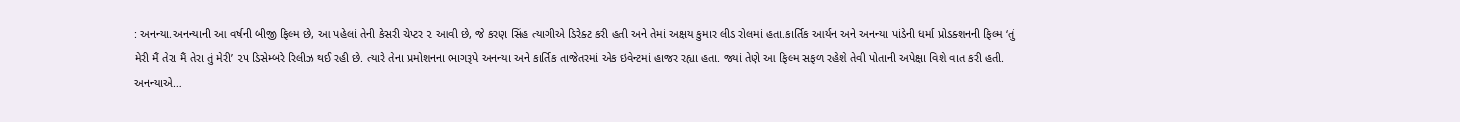: અનન્યા.અનન્યાની આ વર્ષની બીજી ફિલ્મ છે, આ પહેલાં તેની કેસરી ચેપ્ટર ૨ આવી છે, જે કરણ સિંહ ત્યાગીએ ડિરેક્ટ કરી હતી અને તેમાં અક્ષય કુમાર લીડ રોલમાં હતા.કાર્તિક આર્યન અને અનન્યા પાંડેની ધર્મા પ્રોડક્શનની ફિલ્મ ‘તું મેરી મૈં તેરા મૈં તેરા તું મેરી’ ૨૫ ડિસેમ્બરે રિલીઝ થઈ રહી છે. ત્યારે તેના પ્રમોશનના ભાગરૂપે અનન્યા અને કાર્તિક તાજેતરમાં એક ઇવેન્ટમાં હાજર રહ્યા હતા. જ્યાં તેણે આ ફિલ્મ સફળ રહેશે તેવી પોતાની અપેક્ષા વિશે વાત કરી હતી. અનન્યાએ…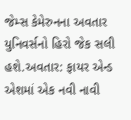જેમ્સ કેમેરુનના અવતાર યુનિવર્સનો હિરો જેક સલી હશે.અવતાર: ફાયર એન્ડ એશમાં એક નવી નાવી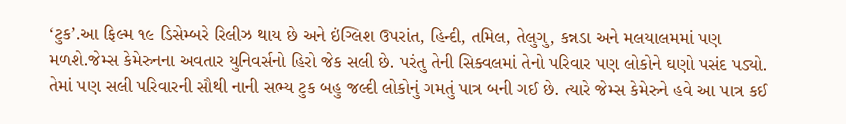‘ટુક’.આ ફિલ્મ ૧૯ ડિસેમ્બરે રિલીઝ થાય છે અને ઇંગ્લિશ ઉપરાંત, હિન્દી, તમિલ, તેલુગુ, કન્નડા અને મલયાલમમાં પણ મળશે.જેમ્સ કેમેરુનના અવતાર યુનિવર્સનો હિરો જેક સલી છે. પરંતુ તેની સિક્વલમાં તેનો પરિવાર પણ લોકોને ઘણો પસંદ પડ્યો. તેમાં પણ સલી પરિવારની સૌથી નાની સભ્ય ટુક બહુ જલ્દી લોકોનું ગમતું પાત્ર બની ગઈ છે. ત્યારે જેમ્સ કેમેરુને હવે આ પાત્ર કઈ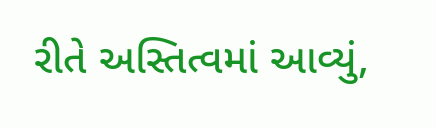રીતે અસ્તિત્વમાં આવ્યું,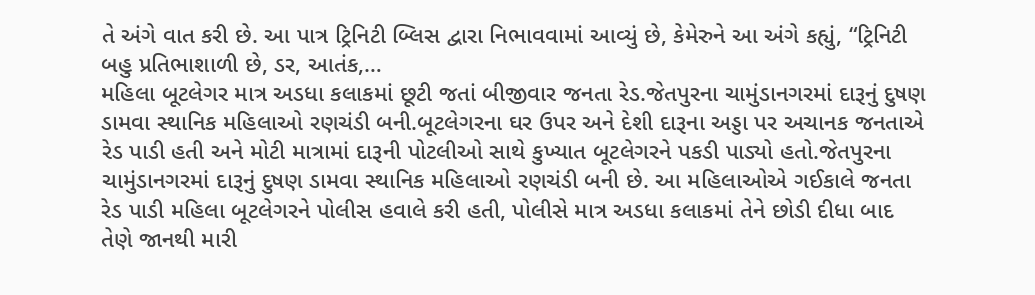તે અંગે વાત કરી છે. આ પાત્ર ટ્રિનિટી બ્લિસ દ્વારા નિભાવવામાં આવ્યું છે, કેમેરુને આ અંગે કહ્યું, “ટ્રિનિટી બહુ પ્રતિભાશાળી છે, ડર, આતંક,…
મહિલા બૂટલેગર માત્ર અડધા કલાકમાં છૂટી જતાં બીજીવાર જનતા રેડ.જેતપુરના ચામુંડાનગરમાં દારૂનું દુષણ ડામવા સ્થાનિક મહિલાઓ રણચંડી બની.બૂટલેગરના ઘર ઉપર અને દેશી દારૂના અડ્ડા પર અચાનક જનતાએ રેડ પાડી હતી અને મોટી માત્રામાં દારૂની પોટલીઓ સાથે કુખ્યાત બૂટલેગરને પકડી પાડ્યો હતો.જેતપુરના ચામુંડાનગરમાં દારૂનું દુષણ ડામવા સ્થાનિક મહિલાઓ રણચંડી બની છે. આ મહિલાઓએ ગઈકાલે જનતા રેડ પાડી મહિલા બૂટલેગરને પોલીસ હવાલે કરી હતી, પોલીસે માત્ર અડધા કલાકમાં તેને છોડી દીધા બાદ તેણે જાનથી મારી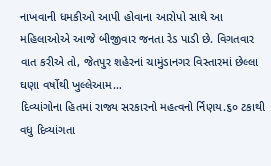નાખવાની ધમકીઓ આપી હોવાના આરોપો સાથે આ મહિલાઓએ આજે બીજીવાર જનતા રેડ પાડી છે. વિગતવાર વાત કરીએ તો, જેતપુર શહેરનાં ચામુંડાનગર વિસ્તારમાં છેલ્લા ઘણા વર્ષોથી ખુલ્લેઆમ…
દિવ્યાંગોના હિતમાં રાજ્ય સરકારનો મહત્વનો ર્નિણય.૬૦ ટકાથી વધુ દિવ્યાંગતા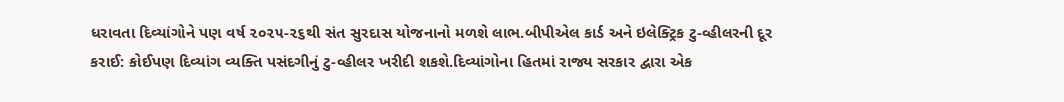ધરાવતા દિવ્યાંગોને પણ વર્ષ ૨૦૨૫-૨૬થી સંત સુરદાસ યોજનાનો મળશે લાભ.બીપીએલ કાર્ડ અને ઇલેક્ટ્રિક ટુ-વ્હીલરની દૂર કરાઈ: કોઈપણ દિવ્યાંગ વ્યક્તિ પસંદગીનું ટુ-વ્હીલર ખરીદી શકશે.દિવ્યાંગોના હિતમાં રાજ્ય સરકાર દ્વારા એક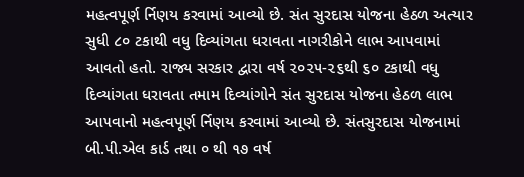મહત્વપૂર્ણ ર્નિણય કરવામાં આવ્યો છે. સંત સુરદાસ યોજના હેઠળ અત્યાર સુધી ૮૦ ટકાથી વધુ દિવ્યાંગતા ધરાવતા નાગરીકોને લાભ આપવામાં આવતો હતો. રાજ્ય સરકાર દ્વારા વર્ષ ૨૦૨૫-૨૬થી ૬૦ ટકાથી વધુ દિવ્યાંગતા ધરાવતા તમામ દિવ્યાંગોને સંત સુરદાસ યોજના હેઠળ લાભ આપવાનો મહત્વપૂર્ણ ર્નિણય કરવામાં આવ્યો છે. સંતસુરદાસ યોજનામાં બી.પી.એલ કાર્ડ તથા ૦ થી ૧૭ વર્ષ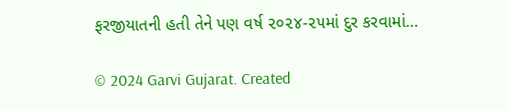ફરજીયાતની હતી તેને પણ વર્ષ ૨૦૨૪-૨૫માં દુર કરવામાં…

© 2024 Garvi Gujarat. Created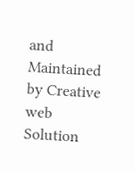and Maintained by Creative web Solution